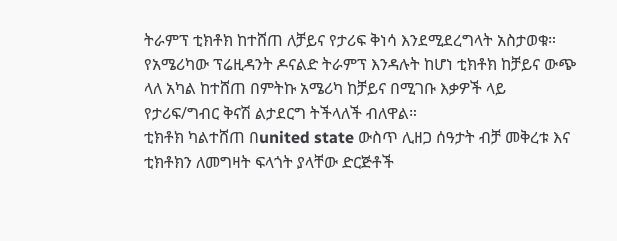ትራምፕ ቲክቶክ ከተሸጠ ለቻይና የታሪፍ ቅነሳ እንደሚደረግላት አስታወቁ።
የአሜሪካው ፕሬዚዳንት ዶናልድ ትራምፕ እንዳሉት ከሆነ ቲክቶክ ከቻይና ውጭ ላለ አካል ከተሸጠ በምትኩ አሜሪካ ከቻይና በሚገቡ እቃዎች ላይ የታሪፍ/ግብር ቅናሽ ልታደርግ ትችላለች ብለዋል።
ቲክቶክ ካልተሸጠ በunited state ውስጥ ሊዘጋ ሰዓታት ብቻ መቅረቱ እና ቲክቶክን ለመግዛት ፍላጎት ያላቸው ድርጅቶች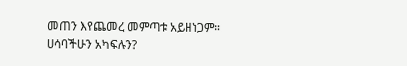መጠን እየጨመረ መምጣቱ አይዘነጋም።
ሀሳባችሁን አካፍሉን?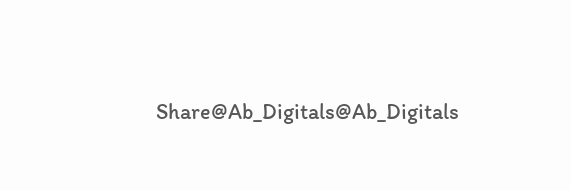Share@Ab_Digitals@Ab_Digitals